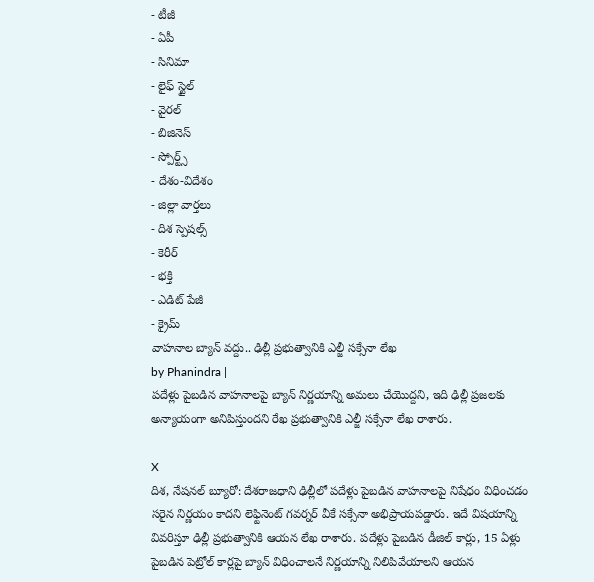- టీజీ
- ఏపీ
- సినిమా
- లైఫ్ స్టైల్
- వైరల్
- బిజినెస్
- స్పోర్ట్స్
- దేశం-విదేశం
- జిల్లా వార్తలు
- దిశ స్పెషల్స్
- కెరీర్
- భక్తి
- ఎడిట్ పేజీ
- క్రైమ్
వాహనాల బ్యాన్ వద్దు.. ఢిల్లీ ప్రభుత్వానికి ఎల్జీ సక్సేనా లేఖ
by Phanindra |
పదేళ్లు పైబడిన వాహనాలపై బ్యాన్ నిర్ణయాన్ని అమలు చేయొద్దని, ఇది ఢిల్లీ ప్రజలకు అన్యాయంగా అనిపిస్తుందని రేఖ ప్రభుత్వానికి ఎల్జీ సక్సేనా లేఖ రాశారు.

X
దిశ, నేషనల్ బ్యూరో: దేశరాజధాని ఢిల్లీలో పదేళ్లు పైబడిన వాహనాలపై నిషేధం విధించడం సరైన నిర్ణయం కాదని లెఫ్టినెంట్ గవర్నర్ వీకే సక్సేనా అభిప్రాయపడ్డారు. ఇదే విషయాన్ని వివరిస్తూ ఢిల్లీ ప్రభుత్వానికి ఆయన లేఖ రాశారు. పదేళ్లు పైబడిన డీజిల్ కార్లు, 15 ఏళ్లు పైబడిన పెట్రోల్ కార్లపై బ్యాన్ విధించాలనే నిర్ణయాన్ని నిలిపివేయాలని ఆయన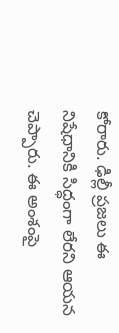కోరారు. ఢిల్లీ ప్రజలు ఈ నిషేధానికి సిద్ధంగా లేరని ఆయన చెప్పారు. ఈ అంశంపై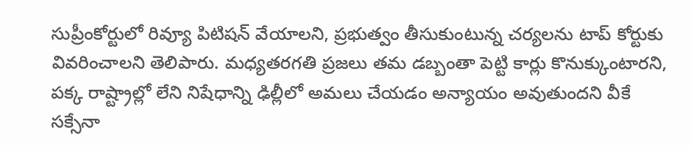సుప్రీంకోర్టులో రివ్యూ పిటిషన్ వేయాలని, ప్రభుత్వం తీసుకుంటున్న చర్యలను టాప్ కోర్టుకు వివరించాలని తెలిపారు. మధ్యతరగతి ప్రజలు తమ డబ్బంతా పెట్టి కార్లు కొనుక్కుంటారని, పక్క రాష్ట్రాల్లో లేని నిషేధాన్ని ఢిల్లీలో అమలు చేయడం అన్యాయం అవుతుందని వీకే సక్సేనా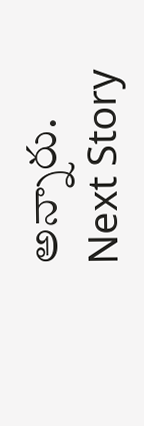అన్నారు.
Next Story